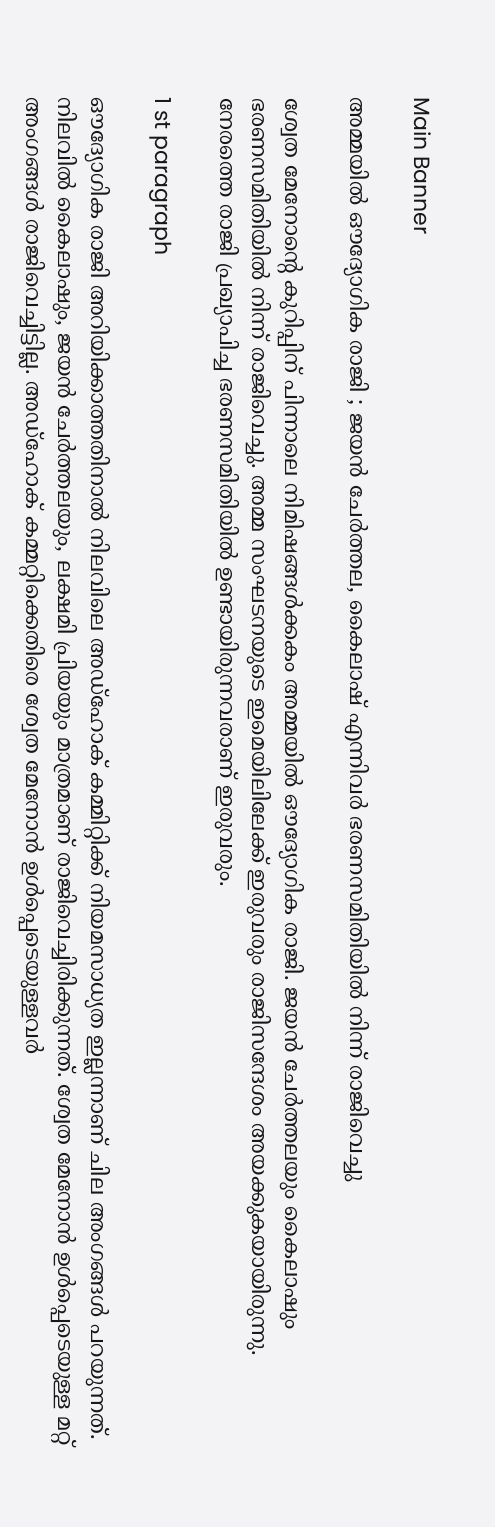Main Banner

അമ്മയിൽ ഔദ്യോഗിക രാജി ; ജയൻ ചേർത്തല, കൈലാഷ് എന്നിവർ ഭരണസമിതിയിൽ നിന്ന് രാജിവെച്ചു

ശ്വേത മേനോന്റെ കുറിപ്പിന് പിന്നാലെ നിമിഷങ്ങൾക്കകം അമ്മയിൽ ഔദ്യോഗിക രാജി. ജയൻ ചേർത്തലയും കൈലാഷും ഭരണസമിതിയിൽ നിന്ന് രാജിവെച്ചു. അമ്മ സംഘടനയുടെ ഇമെയിലിലേക്ക് ഇരുവരും രാജിസന്ദേശം അയക്കുകയായിരുന്നു. നേരത്തെ രാജി പ്രഖ്യാപിച്ച ഭരണസമിതിയിൽ ഉണ്ടായിരുന്നവരാണ് ഇരുവരും.

1 st paragraph

ഔദ്യോഗിക രാജി അറിയിക്കാത്തതിനാൽ നിലവിലെ അഡ്ഹോക് കമ്മിറ്റിക്ക് നിയമസാധ്യത ഇല്ലന്നാണ് ചില അംഗങ്ങൾ പറയുന്നത്. നിലവിൽ കൈലാഷും, ജയൻ ചേർത്തലയും, ലക്ഷമി പ്രിയയും മാത്രമാണ് രാജിവെച്ചിരിക്കുന്നത്. ശ്വേത മേനോൻ ഉൾപ്പെടെയുള്ള മറ്റ് അംഗങ്ങൾ രാജിവെച്ചിട്ടില്ല. അഡ്ഹോക് കമ്മറ്റിക്കെതിരെ ശ്വേത മേനോൻ ഉൾപ്പെടെയുള്ളവർ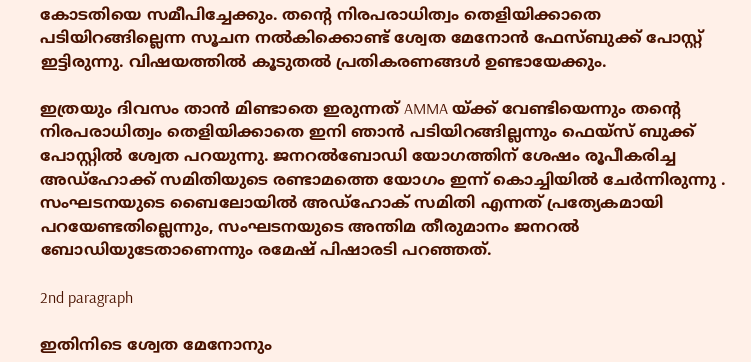കോടതിയെ സമീപിച്ചേക്കും. തന്റെ നിരപരാധിത്വം തെളിയിക്കാതെ പടിയിറങ്ങില്ലെന്ന സൂചന നൽകിക്കൊണ്ട് ശ്വേത മേനോൻ ഫേസ്ബുക്ക് പോസ്റ്റ് ഇട്ടിരുന്നു. വിഷയത്തിൽ കൂടുതൽ പ്രതികരണങ്ങൾ ഉണ്ടായേക്കും.

ഇത്രയും ദിവസം താൻ മിണ്ടാതെ ഇരുന്നത് AMMA യ്ക്ക് വേണ്ടിയെന്നും തന്റെ നിരപരാധിത്വം തെളിയിക്കാതെ ഇനി ഞാൻ പടിയിറങ്ങില്ലന്നും ഫെയ്സ് ബുക്ക്‌ പോസ്റ്റിൽ ശ്വേത പറയുന്നു. ജനറൽബോഡി യോഗത്തിന് ശേഷം രൂപീകരിച്ച അഡ്ഹോക്ക് സമിതിയുടെ രണ്ടാമത്തെ യോഗം ഇന്ന് കൊച്ചിയിൽ ചേർന്നിരുന്നു . സംഘടനയുടെ ബൈലോയിൽ അഡ്ഹോക് സമിതി എന്നത് പ്രത്യേകമായി പറയേണ്ടതില്ലെന്നും, സംഘടനയുടെ അന്തിമ തീരുമാനം ജനറൽ ബോഡിയുടേതാണെന്നും രമേഷ് പിഷാരടി പറഞ്ഞത്.

2nd paragraph

ഇതിനിടെ ശ്വേത മേനോനും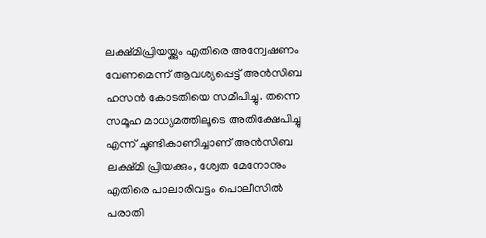ലക്ഷ്മിപ്രിയയ്ക്കും എതിരെ അന്വേഷണം വേണമെന്ന് ആവശ്യപ്പെട്ട് അൻസിബ ഹസൻ കോടതിയെ സമീപിച്ചു. തന്നെ സമൂഹ മാധ്യമത്തിലൂടെ അതിക്ഷേപിച്ചു എന്ന് ചൂണ്ടികാണിച്ചാണ് അൻസിബ ലക്ഷ്മി പ്രിയക്കും, ശ്വേത മേനോനും എതിരെ പാലാരിവട്ടം പൊലീസിൽ പരാതി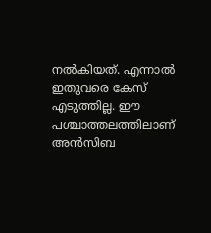നൽകിയത്. എന്നാൽ ഇതുവരെ കേസ് എടുത്തില്ല. ഈ പശ്ചാത്തലത്തിലാണ് അൻസിബ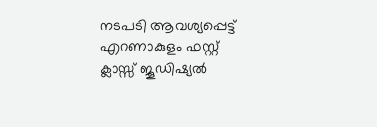നടപടി ആവശ്യപ്പെട്ട് എറണാകുളം ഫസ്റ്റ് ക്ലാസ്സ് ജൂഡിഷ്യൽ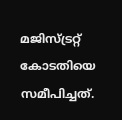മജിസ്‌ട്രറ്റ് കോടതിയെ സമീപിച്ചത്.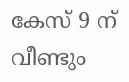കേസ് 9 ന് വീണ്ടും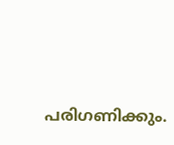പരിഗണിക്കും.